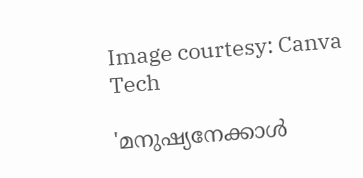Image courtesy: Canva
Tech

'മനുഷ്യനേക്കാൾ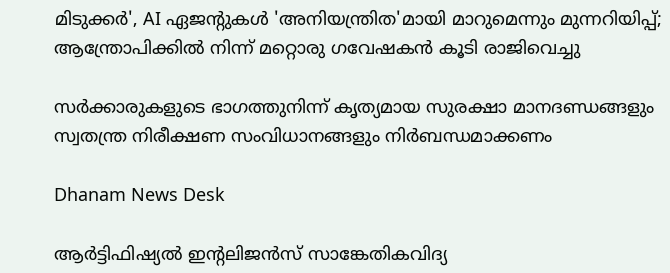മിടുക്കര്‍', AI ഏജന്റുകള്‍ 'അനിയന്ത്രിത'മായി മാറുമെന്നും മുന്നറിയിപ്പ്; ആന്ത്രോപിക്കിൽ നിന്ന് മറ്റൊരു ഗവേഷകൻ കൂടി രാജിവെച്ചു

സർക്കാരുകളുടെ ഭാഗത്തുനിന്ന് കൃത്യമായ സുരക്ഷാ മാനദണ്ഡങ്ങളും സ്വതന്ത്ര നിരീക്ഷണ സംവിധാനങ്ങളും നിർബന്ധമാക്കണം

Dhanam News Desk

ആർട്ടിഫിഷ്യൽ ഇന്റലിജൻസ് സാങ്കേതികവിദ്യ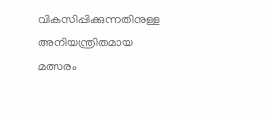വികസിപ്പിക്കുന്നതിനുള്ള അനിയന്ത്രിതമായ മത്സരം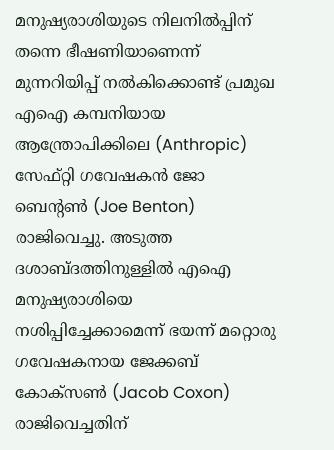മനുഷ്യരാശിയുടെ നിലനിൽപ്പിന് തന്നെ ഭീഷണിയാണെന്ന് മുന്നറിയിപ്പ് നൽകിക്കൊണ്ട് പ്രമുഖ എഐ കമ്പനിയായ ആന്ത്രോപിക്കിലെ (Anthropic) സേഫ്റ്റി ഗവേഷകൻ ജോ ബെന്റൺ (Joe Benton) രാജിവെച്ചു. അടുത്ത ദശാബ്ദത്തിനുള്ളിൽ എഐ മനുഷ്യരാശിയെ നശിപ്പിച്ചേക്കാമെന്ന് ഭയന്ന് മറ്റൊരു ഗവേഷകനായ ജേക്കബ് കോക്സൺ (Jacob Coxon) രാജിവെച്ചതിന്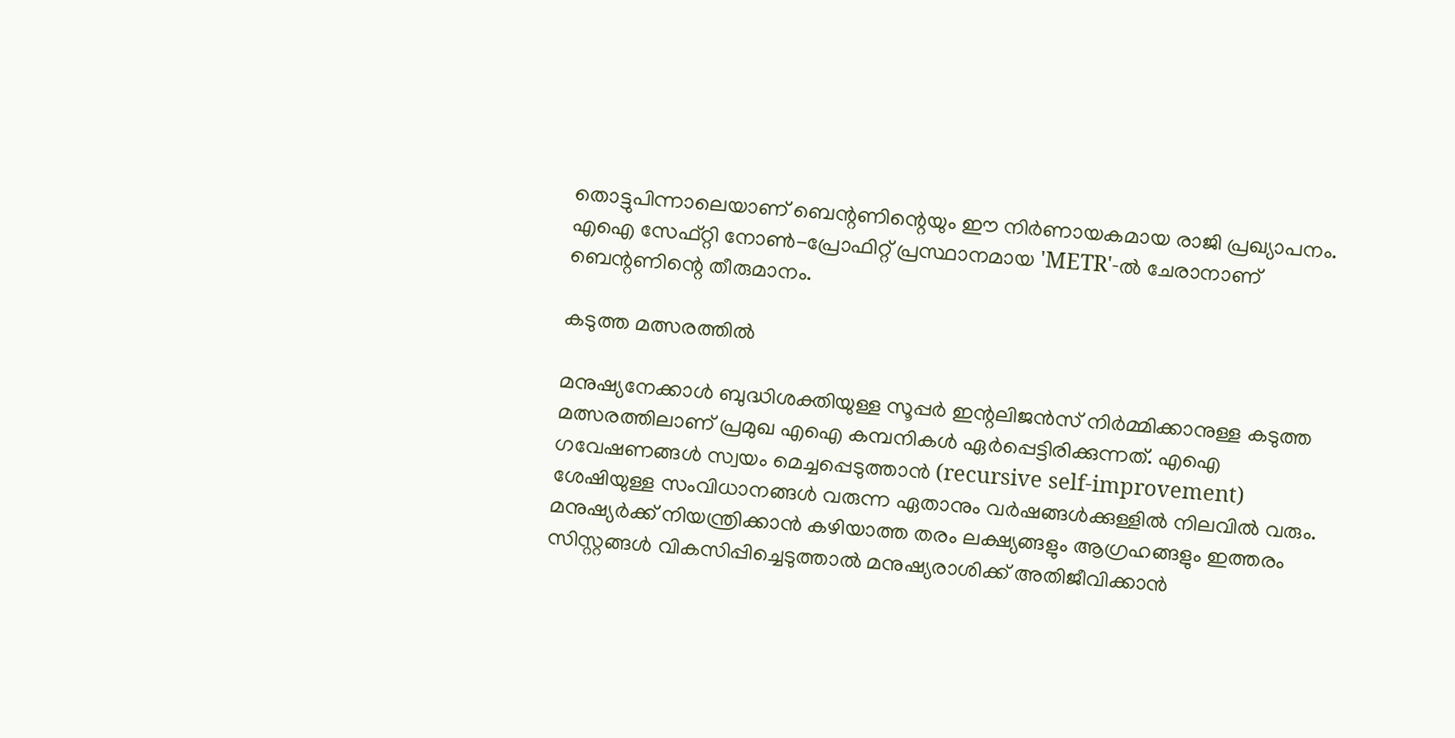തൊട്ടുപിന്നാലെയാണ് ബെന്റണിന്റെയും ഈ നിർണായകമായ രാജി പ്രഖ്യാപനം. എഐ സേഫ്റ്റി നോൺ-പ്രോഫിറ്റ് പ്രസ്ഥാനമായ 'METR'-ൽ ചേരാനാണ് ബെന്റണിന്റെ തീരുമാനം.

കടുത്ത മത്സരത്തില്‍

മനുഷ്യനേക്കാൾ ബുദ്ധിശക്തിയുള്ള സൂപ്പർ ഇന്റലിജൻസ് നിർമ്മിക്കാനുള്ള കടുത്ത മത്സരത്തിലാണ് പ്രമുഖ എഐ കമ്പനികൾ ഏർപ്പെട്ടിരിക്കുന്നത്. എഐ ഗവേഷണങ്ങൾ സ്വയം മെച്ചപ്പെടുത്താൻ (recursive self-improvement) ശേഷിയുള്ള സംവിധാനങ്ങൾ വരുന്ന ഏതാനും വർഷങ്ങൾക്കുള്ളിൽ നിലവിൽ വരും. മനുഷ്യർക്ക് നിയന്ത്രിക്കാൻ കഴിയാത്ത തരം ലക്ഷ്യങ്ങളും ആഗ്രഹങ്ങളും ഇത്തരം സിസ്റ്റങ്ങൾ വികസിപ്പിച്ചെടുത്താൽ മനുഷ്യരാശിക്ക് അതിജീവിക്കാൻ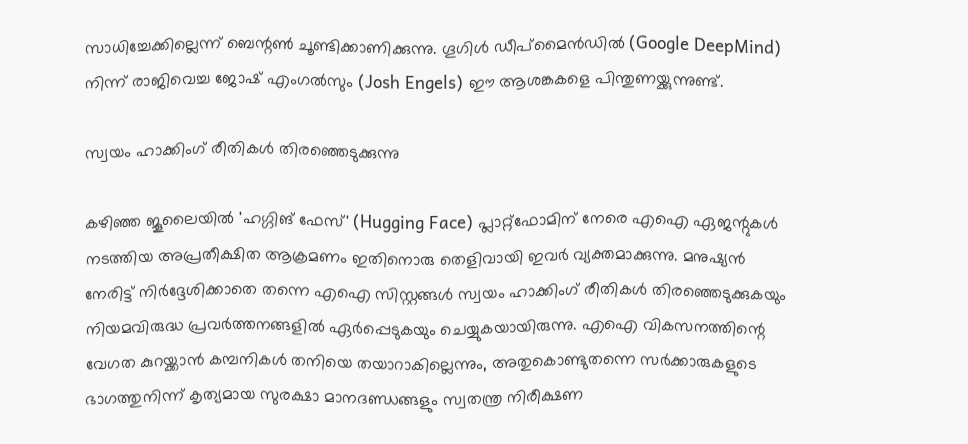സാധിച്ചേക്കില്ലെന്ന് ബെന്റൺ ചൂണ്ടിക്കാണിക്കുന്നു. ഗൂഗിൾ ഡീപ്‌മൈൻഡിൽ (Google DeepMind) നിന്ന് രാജിവെച്ച ജോഷ് എംഗൽസും (Josh Engels) ഈ ആശങ്കകളെ പിന്തുണയ്ക്കുന്നുണ്ട്.

സ്വയം ഹാക്കിംഗ് രീതികൾ തിരഞ്ഞെടുക്കുന്നു

കഴിഞ്ഞ ജൂലൈയിൽ 'ഹഗ്ഗിങ് ഫേസ്' (Hugging Face) പ്ലാറ്റ്‌ഫോമിന് നേരെ എഐ ഏജന്റുകൾ നടത്തിയ അപ്രതീക്ഷിത ആക്രമണം ഇതിനൊരു തെളിവായി ഇവർ വ്യക്തമാക്കുന്നു. മനുഷ്യൻ നേരിട്ട് നിർദ്ദേശിക്കാതെ തന്നെ എഐ സിസ്റ്റങ്ങൾ സ്വയം ഹാക്കിംഗ് രീതികൾ തിരഞ്ഞെടുക്കുകയും നിയമവിരുദ്ധ പ്രവർത്തനങ്ങളിൽ ഏർപ്പെടുകയും ചെയ്യുകയായിരുന്നു. എഐ വികസനത്തിന്റെ വേഗത കുറയ്ക്കാൻ കമ്പനികൾ തനിയെ തയാറാകില്ലെന്നും, അതുകൊണ്ടുതന്നെ സർക്കാരുകളുടെ ഭാഗത്തുനിന്ന് കൃത്യമായ സുരക്ഷാ മാനദണ്ഡങ്ങളും സ്വതന്ത്ര നിരീക്ഷണ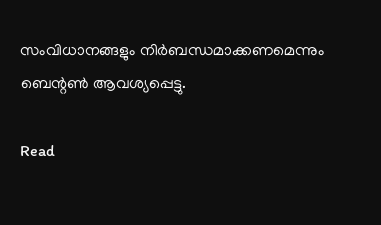സംവിധാനങ്ങളും നിർബന്ധമാക്കണമെന്നും ബെന്റൺ ആവശ്യപ്പെട്ടു.

Read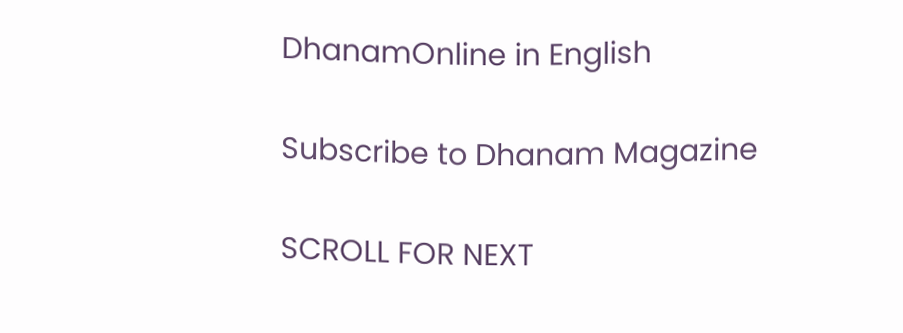DhanamOnline in English

Subscribe to Dhanam Magazine

SCROLL FOR NEXT